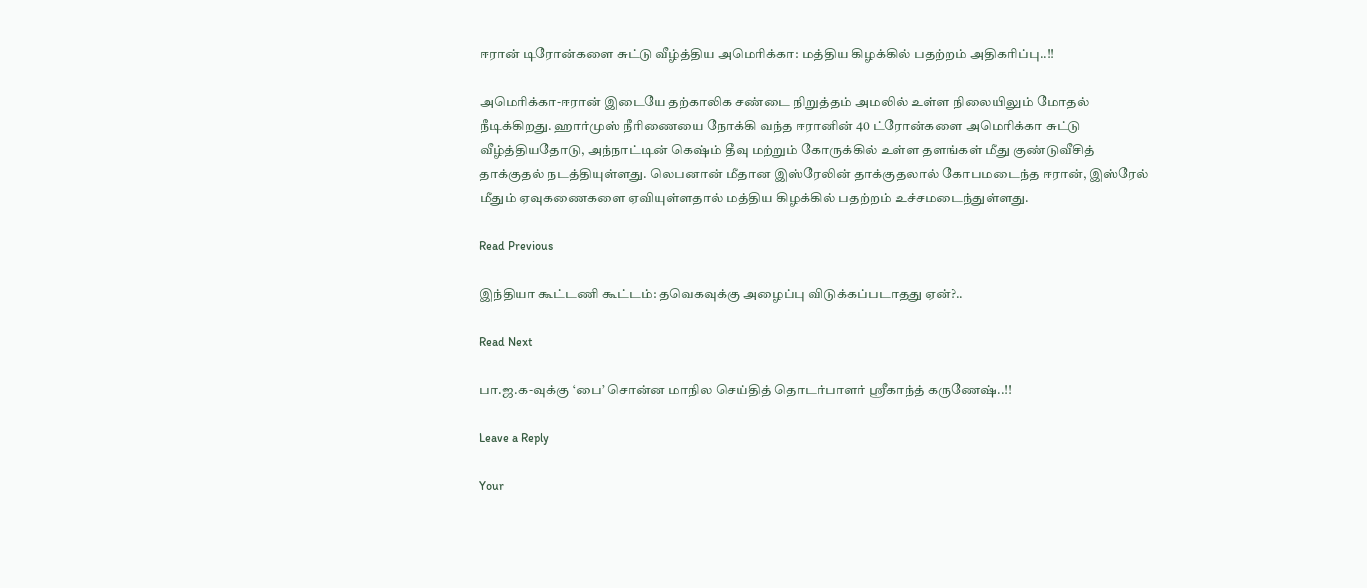ஈரான் டிரோன்களை சுட்டு வீழ்த்திய அமெரிக்கா: மத்திய கிழக்கில் பதற்றம் அதிகரிப்பு..!!

அமெரிக்கா-ஈரான் இடையே தற்காலிக சண்டை நிறுத்தம் அமலில் உள்ள நிலையிலும் மோதல் நீடிக்கிறது. ஹார்முஸ் நீரிணையை நோக்கி வந்த ஈரானின் 40 ட்ரோன்களை அமெரிக்கா சுட்டு வீழ்த்தியதோடு, அந்நாட்டின் கெஷ்ம் தீவு மற்றும் கோருக்கில் உள்ள தளங்கள் மீது குண்டுவீசித் தாக்குதல் நடத்தியுள்ளது. லெபனான் மீதான இஸ்ரேலின் தாக்குதலால் கோபமடைந்த ஈரான், இஸ்ரேல் மீதும் ஏவுகணைகளை ஏவியுள்ளதால் மத்திய கிழக்கில் பதற்றம் உச்சமடைந்துள்ளது.

Read Previous

இந்தியா கூட்டணி கூட்டம்: தவெகவுக்கு அழைப்பு விடுக்கப்படாதது ஏன்?..

Read Next

பா.ஜ.க-வுக்கு ‘பை’ சொன்ன மாநில செய்தித் தொடர்பாளர் ஸ்ரீகாந்த் கருணேஷ்..!!

Leave a Reply

Your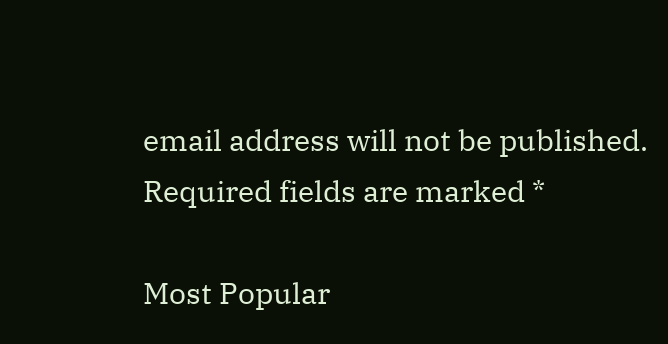email address will not be published. Required fields are marked *

Most Popular